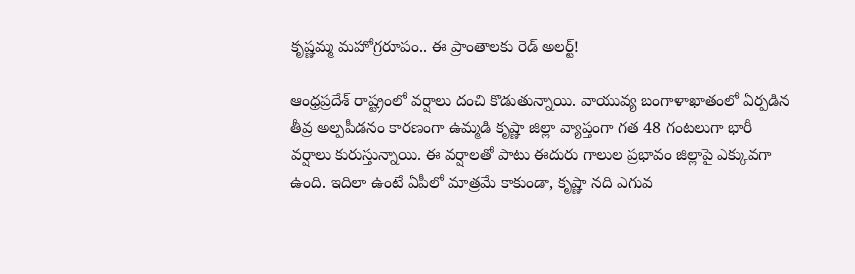కృష్ణమ్మ మహోగ్రరూపం.. ఈ ప్రాంతాలకు రెడ్ అలర్ట్!

ఆంధ్రప్రదేశ్ రాష్ట్రంలో వర్షాలు దంచి కొడుతున్నాయి. వాయువ్య బంగాళాఖాతంలో ఏర్పడిన తీవ్ర అల్పపీడనం కారణంగా ఉమ్మడి కృష్ణా జిల్లా వ్యాప్తంగా గత 48 గంటలుగా భారీ వర్షాలు కురుస్తున్నాయి. ఈ వర్షాలతో పాటు ఈదురు గాలుల ప్రభావం జిల్లాపై ఎక్కువగా ఉంది. ఇదిలా ఉంటే ఏపీలో మాత్రమే కాకుండా, కృష్ణా నది ఎగువ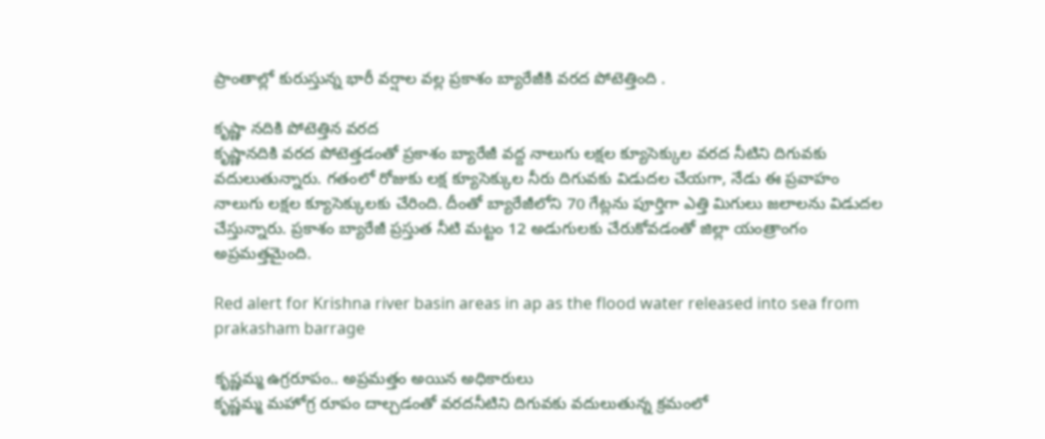ప్రాంతాల్లో కురుస్తున్న భారీ వర్షాల వల్ల ప్రకాశం బ్యారేజీకి వరద పోటెత్తింది .

కృష్ణా నదికి పోటెత్తిన వరద
కృష్ణానదికి వరద పోటెత్తడంతో ప్రకాశం బ్యారేజీ వద్ద నాలుగు లక్షల క్యూసెక్కుల వరద నీటిని దిగువకు వదులుతున్నారు. గతంలో రోజుకు లక్ష క్యూసెక్కుల నీరు దిగువకు విడుదల చేయగా, నేడు ఈ ప్రవాహం నాలుగు లక్షల క్యూసెక్కులకు చేరింది. దీంతో బ్యారేజీలోని 70 గేట్లను పూర్తిగా ఎత్తి మిగులు జలాలను విడుదల చేస్తున్నారు. ప్రకాశం బ్యారేజీ ప్రస్తుత నీటి మట్టం 12 అడుగులకు చేరుకోవడంతో జిల్లా యంత్రాంగం అప్రమత్తమైంది.

Red alert for Krishna river basin areas in ap as the flood water released into sea from prakasham barrage

కృష్ణమ్మ ఉగ్రరూపం.. అప్రమత్తం అయిన అధికారులు
కృష్ణమ్మ మహోగ్ర రూపం దాల్చడంతో వరదనీటిని దిగువకు వదులుతున్న క్రమంలో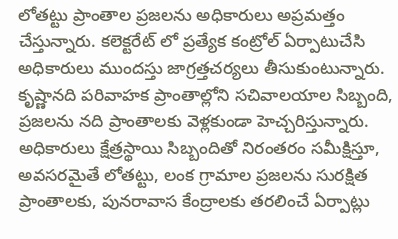లోతట్టు ప్రాంతాల ప్రజలను అధికారులు అప్రమత్తం చేస్తున్నారు. కలెక్టరేట్ లో ప్రత్యేక కంట్రోల్ ఏర్పాటుచేసి అధికారులు ముందస్తు జాగ్రత్తచర్యలు తీసుకుంటున్నారు. కృష్ణానది పరివాహక ప్రాంతాల్లోని సచివాలయాల సిబ్బంది, ప్రజలను నది ప్రాంతాలకు వెళ్లకుండా హెచ్చరిస్తున్నారు. అధికారులు క్షేత్రస్థాయి సిబ్బందితో నిరంతరం సమీక్షిస్తూ, అవసరమైతే లోతట్టు, లంక గ్రామాల ప్రజలను సురక్షిత ప్రాంతాలకు, పునరావాస కేంద్రాలకు తరలించే ఏర్పాట్లు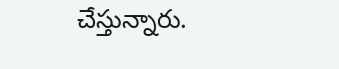చేస్తున్నారు.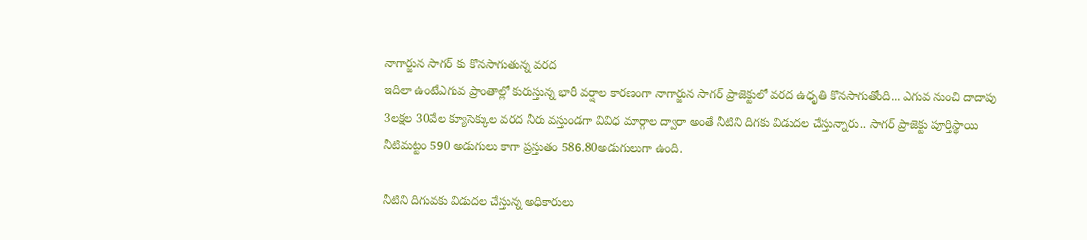నాగార్జున సాగర్ కు కొనసాగుతున్న వరద
ఇదిలా ఉంటేఎగువ ప్రాంతాల్లో కురుస్తున్న భారీ వర్షాల కారణంగా నాగార్జున సాగర్ ప్రాజెక్టులో వరద ఉధృతి కొనసాగుతోంది... ఎగువ నుంచి దాదాపు 3లక్షల 30వేల క్యూసెక్కుల వరద నీరు వస్తుండగా వివిధ మార్గాల ద్వారా అంతే నీటిని దిగకు విడుదల చేస్తున్నారు.. సాగర్ ప్రాజెక్టు పూర్తిస్థాయి నీటిమట్టం 590 అడుగులు కాగా ప్రస్తుతం 586.80అడుగులుగా ఉంది.

నీటిని దిగువకు విడుదల చేస్తున్న అధికారులు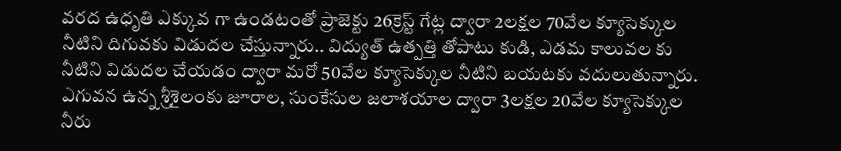వరద ఉధృతి ఎక్కువ గా ఉండటంతో ప్రాజెక్టు 26క్రెస్ట్ గేట్ల ద్వారా 2లక్షల 70వేల క్యూసెక్కుల నీటిని దిగువకు విడుదల చేస్తున్నారు.. విద్యుత్ ఉత్పత్తి తోపాటు కుడి, ఎడమ కాలువల కు నీటిని విడుదల చేయడం ద్వారా మరో 50వేల క్యూసెక్కుల నీటిని బయటకు వదులుతున్నారు. ఎగువన ఉన్న శ్రీశైలంకు జూరాల, సుంకేసుల జలాశయాల ద్వారా 3లక్షల 20వేల క్యూసెక్కుల నీరు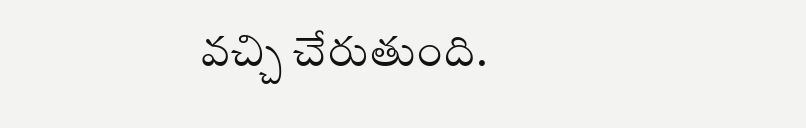వచ్చి చేరుతుంది.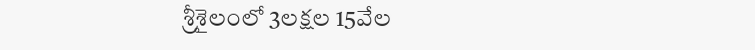శ్రీశైలంలో 3లక్షల 15వేల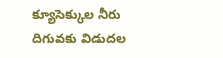క్యూసెక్కుల నీరు దిగువకు విడుదల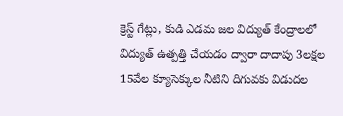క్రెస్ట్ గేట్లు, కుడి ఎడమ జల విద్యుత్ కేంద్రాలలో విద్యుత్ ఉత్పత్తి చేయడం ద్వారా దాదాపు 3లక్షల 15వేల క్యూసెక్కుల నీటిని దిగువకు విడుదల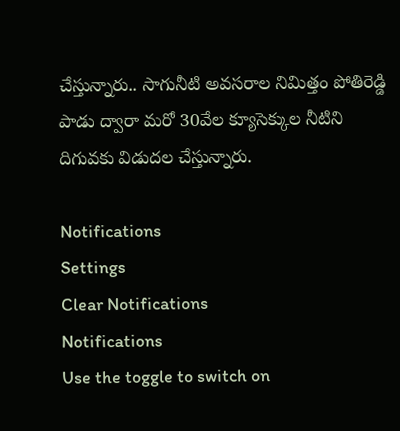చేస్తున్నారు.. సాగునీటి అవసరాల నిమిత్తం పోతిరెడ్డి పాడు ద్వారా మరో 30వేల క్యూసెక్కుల నీటిని దిగువకు విడుదల చేస్తున్నారు.

Notifications
Settings
Clear Notifications
Notifications
Use the toggle to switch on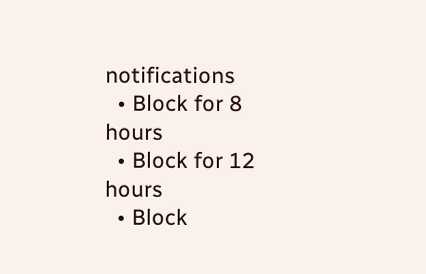notifications
  • Block for 8 hours
  • Block for 12 hours
  • Block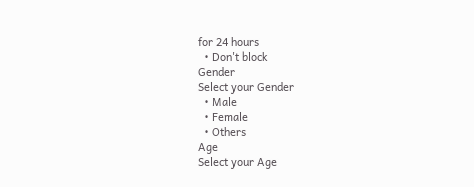for 24 hours
  • Don't block
Gender
Select your Gender
  • Male
  • Female
  • Others
Age
Select your Age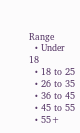Range
  • Under 18
  • 18 to 25
  • 26 to 35
  • 36 to 45
  • 45 to 55
  • 55+